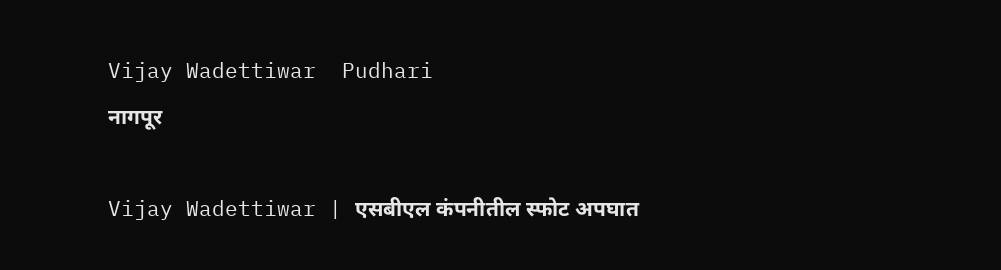Vijay Wadettiwar  Pudhari
नागपूर

Vijay Wadettiwar | एसबीएल कंपनीतील स्फोट अपघात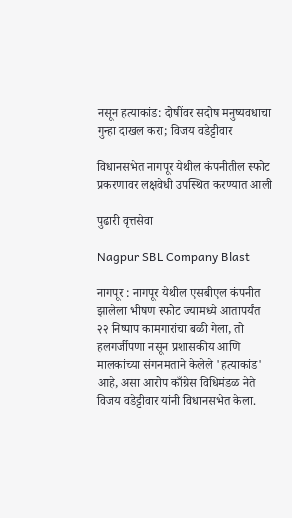नसून हत्याकांड: दोषींवर सदोष मनुष्यवधाचा गुन्हा दाखल करा; विजय वडेट्टीवार

विधानसभेत नागपूर येथील कंपनीतील स्फोट प्रकरणावर लक्षवेधी उपस्थित करण्यात आली

पुढारी वृत्तसेवा

Nagpur SBL Company Blast

नागपूर : नागपूर येथील एसबीएल कंपनीत झालेला भीषण स्फोट ज्यामध्ये आतापर्यंत २२ निष्पाप कामगारांचा बळी गेला, तो हलगर्जीपणा नसून प्रशासकीय आणि मालकांच्या संगनमताने केलेले 'हत्याकांड' आहे, असा आरोप काँग्रेस विधिमंडळ नेते विजय वडेट्टीवार यांनी विधानसभेत केला.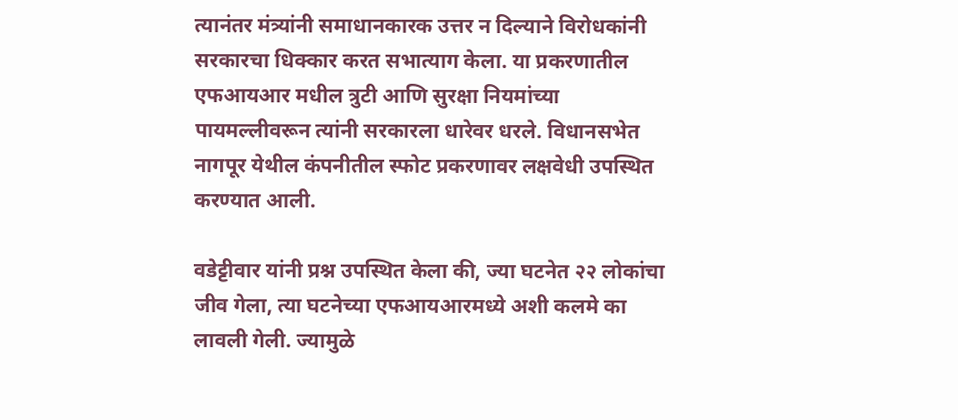त्यानंतर मंत्र्यांनी समाधानकारक उत्तर न दिल्याने विरोधकांनी सरकारचा धिक्कार करत सभात्याग केला. या प्रकरणातील एफआयआर मधील त्रुटी आणि सुरक्षा नियमांच्या पायमल्लीवरून त्यांनी सरकारला धारेवर धरले. विधानसभेत नागपूर येथील कंपनीतील स्फोट प्रकरणावर लक्षवेधी उपस्थित करण्यात आली.

वडेट्टीवार यांनी प्रश्न उपस्थित केला की, ज्या घटनेत २२ लोकांचा जीव गेला, त्या घटनेच्या एफआयआरमध्ये अशी कलमे का लावली गेली. ज्यामुळे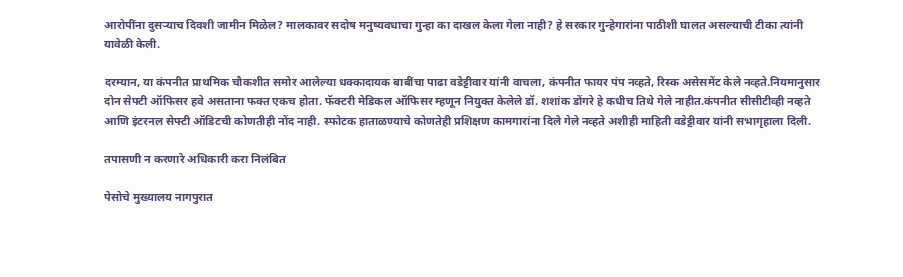आरोपींना दुसऱ्याच दिवशी जामीन मिळेल? मालकावर सदोष मनुष्यवधाचा गुन्हा का दाखल केला गेला नाही? हे सरकार गुन्हेगारांना पाठीशी घालत असल्याची टीका त्यांनी यावेळी केली.

दरम्यान, या कंपनीत प्राथमिक चौकशीत समोर आलेल्या धक्कादायक बाबींचा पाढा वडेट्टीवार यांनी वाचला, कंपनीत फायर पंप नव्हते, रिस्क असेसमेंट केले नव्हते.नियमानुसार दोन सेफ्टी ऑफिसर हवे असताना फक्त एकच होता. फॅक्टरी मेडिकल ऑफिसर म्हणून नियुक्त केलेले डॉ. शशांक डोंगरे हे कधीच तिथे गेले नाहीत.कंपनीत सीसीटीव्ही नव्हते आणि इंटरनल सेफ्टी ऑडिटची कोणतीही नोंद नाही. स्फोटक हाताळण्याचे कोणतेही प्रशिक्षण कामगारांना दिले गेले नव्हते अशीही माहिती वडेट्टीवार यांनी सभागृहाला दिली.

तपासणी न करणारे अधिकारी करा निलंबित

पेसोचे मुख्यालय नागपुरात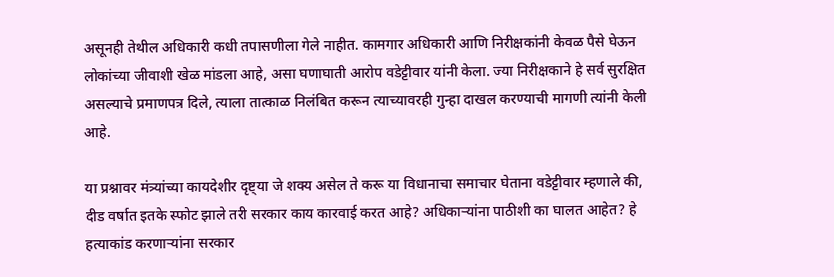असूनही तेथील अधिकारी कधी तपासणीला गेले नाहीत. कामगार अधिकारी आणि निरीक्षकांनी केवळ पैसे घेऊन लोकांच्या जीवाशी खेळ मांडला आहे, असा घणाघाती आरोप वडेट्टीवार यांनी केला. ज्या निरीक्षकाने हे सर्व सुरक्षित असल्याचे प्रमाणपत्र दिले, त्याला तात्काळ निलंबित करून त्याच्यावरही गुन्हा दाखल करण्याची मागणी त्यांनी केली आहे.

या प्रश्नावर मंत्र्यांच्या कायदेशीर दृष्ट्या जे शक्य असेल ते करू या विधानाचा समाचार घेताना वडेट्टीवार म्हणाले की, दीड वर्षात इतके स्फोट झाले तरी सरकार काय कारवाई करत आहे? अधिकाऱ्यांना पाठीशी का घालत आहेत? हे हत्याकांड करणाऱ्यांना सरकार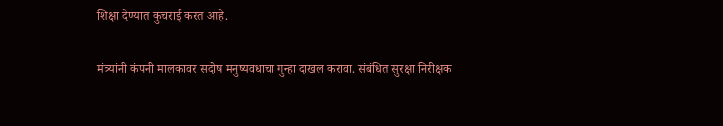शिक्षा देण्यात कुचराई करत आहे.

मंत्र्यांनी कंपनी मालकावर सदोष मनुष्यवधाचा गुन्हा दाखल करावा. संबंधित सुरक्षा निरीक्षक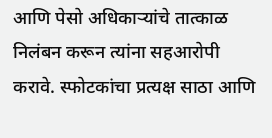आणि पेसो अधिकाऱ्यांचे तात्काळ निलंबन करून त्यांना सहआरोपी करावे. स्फोटकांचा प्रत्यक्ष साठा आणि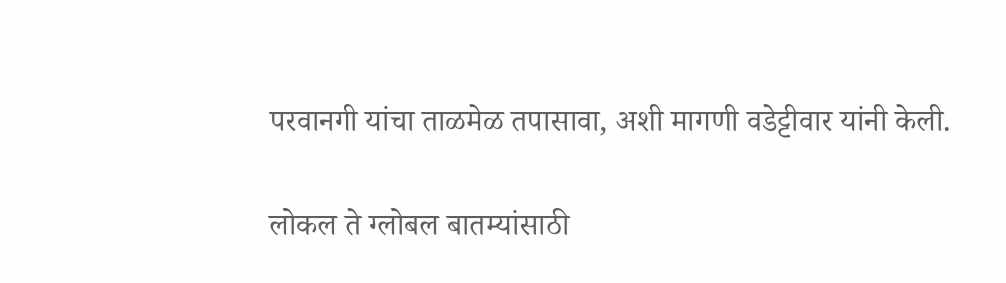परवानगी यांचा ताळमेळ तपासावा, अशी मागणी वडेट्टीवार यांनी केली.

लोकल ते ग्लोबल बातम्यांसाठी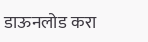डाऊनलोड करा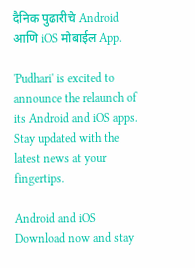दैनिक पुढारीचे Android आणि iOS मोबाईल App.

'Pudhari' is excited to announce the relaunch of its Android and iOS apps. Stay updated with the latest news at your fingertips.

Android and iOS Download now and stay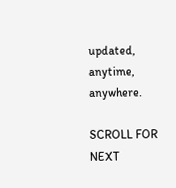updated, anytime, anywhere.

SCROLL FOR NEXT